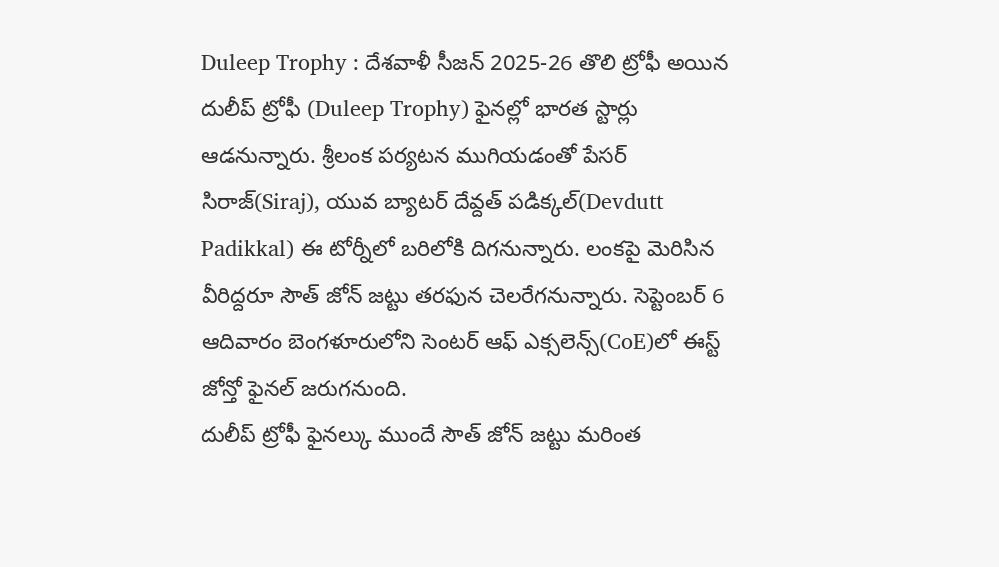Duleep Trophy : దేశవాళీ సీజన్ 2025-26 తొలి ట్రోఫీ అయిన దులీప్ ట్రోఫీ (Duleep Trophy) ఫైనల్లో భారత స్టార్లు ఆడనున్నారు. శ్రీలంక పర్యటన ముగియడంతో పేసర్ సిరాజ్(Siraj), యువ బ్యాటర్ దేవ్దత్ పడిక్కల్(Devdutt Padikkal) ఈ టోర్నీలో బరిలోకి దిగనున్నారు. లంకపై మెరిసిన వీరిద్దరూ సౌత్ జోన్ జట్టు తరఫున చెలరేగనున్నారు. సెప్టెంబర్ 6 ఆదివారం బెంగళూరులోని సెంటర్ ఆఫ్ ఎక్సలెన్స్(CoE)లో ఈస్ట్ జోన్తో ఫైనల్ జరుగనుంది.
దులీప్ ట్రోఫీ ఫైనల్కు ముందే సౌత్ జోన్ జట్టు మరింత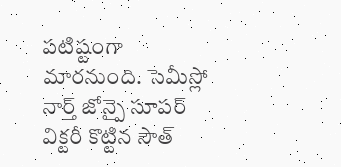పటిష్టంగా మారనుంది. సెమీస్లో నార్త్ జోన్పై సూపర్ విక్టరీ కొట్టిన సౌత్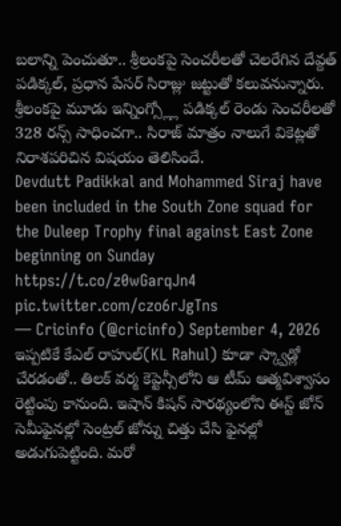బలాన్ని పెంచుతూ.. శ్రీలంకపై సెంచరీలతో చెలరేగిన దేవ్దత్ పడిక్కల్, ప్రధాన పేసర్ సిరాజ్లు జట్టుతో కలువనున్నారు. శ్రీలంకపై మూడు ఇన్నింగ్స్ల్లో పడిక్కల్ రెండు సెంచరీలతో 328 రన్స్ సాధించగా.. సిరాజ్ మాత్రం నాలుగే వికెట్లతో నిరాశపరిచిన విషయం తెలిసిందే.
Devdutt Padikkal and Mohammed Siraj have been included in the South Zone squad for the Duleep Trophy final against East Zone beginning on Sunday https://t.co/z0wGarqJn4 pic.twitter.com/czo6rJgTns
— Cricinfo (@cricinfo) September 4, 2026
ఇప్పటికే కేఎల్ రాహుల్(KL Rahul) కూడా స్క్వాడ్లో చేరడంతో.. తిలక్ వర్మ కెప్టెన్సీలోని ఆ టీమ్ ఆత్మవిశ్వాసం రెట్టింపు కానుంది. ఇషాన్ కిషన్ సారథ్యంలోని ఈస్ట్ జోన్ సెమీఫైనల్లో సెంట్రల్ జోన్ను చిత్తు చేసి ఫైనల్లో అడుగుపెట్టింది. మరో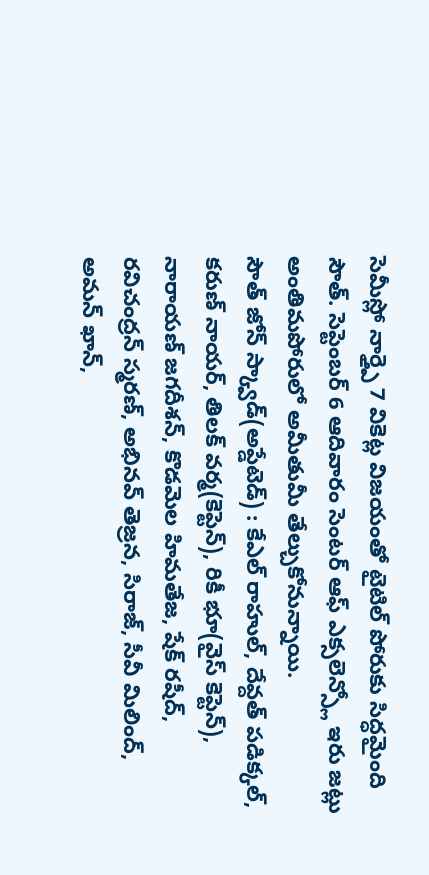సెమీస్లో నార్త్పై 7 వికెట్ల విజయంతో టైటిల్ పోరుకు సిద్ధమైంది సౌత్. సెప్టెంబర్ 6 ఆదివారం సెంటర్ ఆఫ్ ఎక్సలెన్స్లో ఇరు జట్లు అంతిమపోరులో అమీతుమీ తేల్చుకోనున్నాయి.
సౌత్ జోన్ స్క్వాడ్(అప్డేటెడ్) : కేఎల్ రాహుల్, దేవ్దత్ పడిక్కల్, కరుణ్ నాయర్, తిలక్ వర్మ(కెప్టెన్), రికీ భూ(వైస్ కెప్టెన్), నారాయణ్ జగదీశన్, కొడమెల హిమతేజ, షేక్ రషీద్, రవిచంద్రన్ స్మరణ్, అభినవ్ తెజ్రన, సిరాజ్, సీవీ మిలింద్, అమన్ ఖాన్,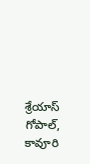శ్రేయాస్ గోపాల్, కావూరి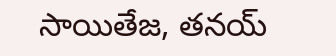సాయితేజ, తనయ్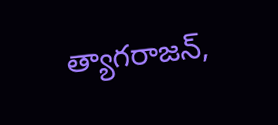త్యాగరాజన్,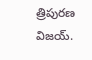త్రిపురణ విజయ్.